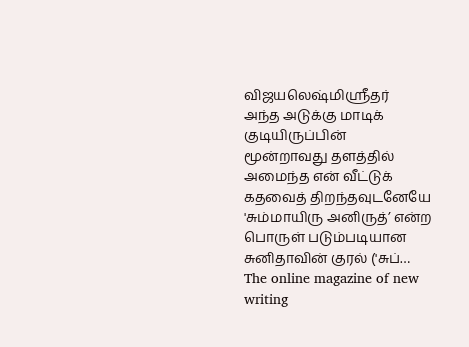விஜயலெஷ்மிஸ்ரீதர்
அந்த அடுக்கு மாடிக் குடியிருப்பின் மூன்றாவது தளத்தில் அமைந்த என் வீட்டுக் கதவைத் திறந்தவுடனேயே 'சும்மாயிரு அனிருத்’ என்ற பொருள் படும்படியான சுனிதாவின் குரல் ('சுப்…
The online magazine of new writing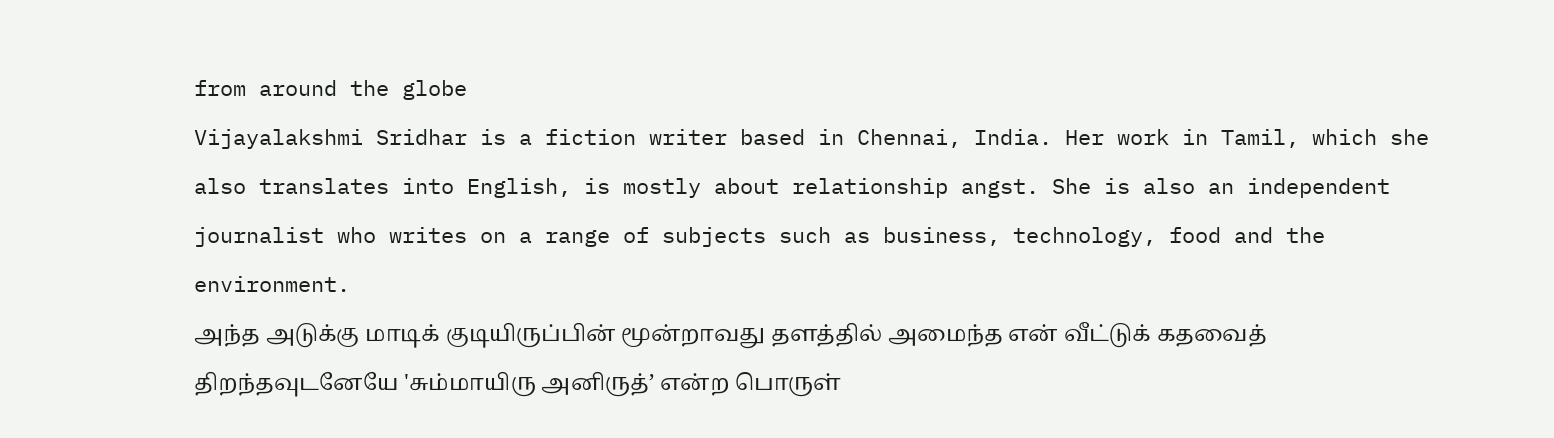from around the globe
Vijayalakshmi Sridhar is a fiction writer based in Chennai, India. Her work in Tamil, which she also translates into English, is mostly about relationship angst. She is also an independent journalist who writes on a range of subjects such as business, technology, food and the environment.
அந்த அடுக்கு மாடிக் குடியிருப்பின் மூன்றாவது தளத்தில் அமைந்த என் வீட்டுக் கதவைத் திறந்தவுடனேயே 'சும்மாயிரு அனிருத்’ என்ற பொருள்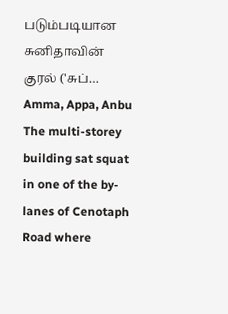படும்படியான சுனிதாவின் குரல் ('சுப்…
Amma, Appa, Anbu The multi-storey building sat squat in one of the by-lanes of Cenotaph Road where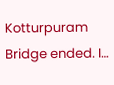Kotturpuram Bridge ended. I…